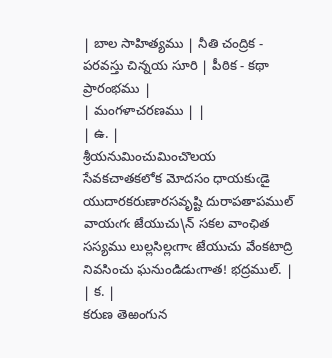| బాల సాహిత్యము | నీతి చంద్రిక - పరవస్తు చిన్నయ సూరి | పీఠిక - కథా ప్రారంభము |
| మంగళాచరణము | |
| ఉ. |
శ్రీయనుమించుమించొలయ సేవకచాతకలోక మోదసం ధాయకుఁడై యుదారకరుణారసవృష్టి దురాపతాపముల్ వాయఁగఁ జేయుచు\న్ సకల వాంఛిత సస్యము లుల్లసిల్లఁగాఁ జేయుచు వేంకటాద్రి నివసించు ఘనుండిడుఁగాత! భద్రముల్. |
| క. |
కరుణ తెఱంగున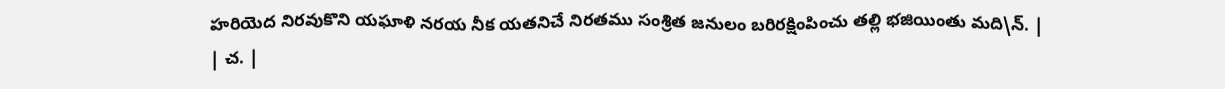హరియెద నిరవుకొని యఘాళి నరయ నీక యతనిచే నిరతము సంశ్రిత జనులం బరిరక్షింపించు తల్లి భజియింతు మది\న్. |
| చ. |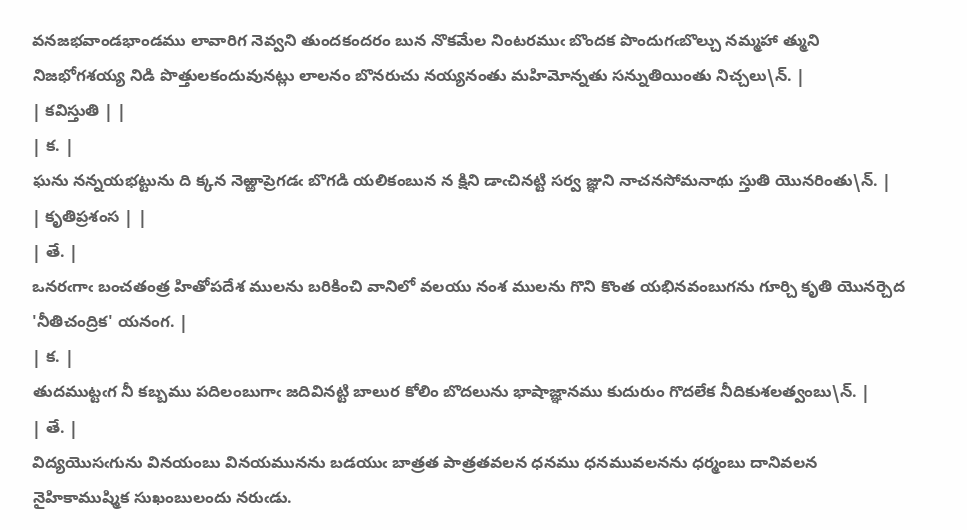వనజభవాండభాండము లావారిగ నెవ్వని తుందకందరం బున నొకమేల నింటరముఁ బొందక పొందుగఁబొల్చు నమ్మహా త్ముని నిజభోగశయ్య నిడి పొత్తులకందువునట్లు లాలనం బొనరుచు నయ్యనంతు మహిమోన్నతు సన్నుతియింతు నిచ్చలు\న్. |
| కవిస్తుతి | |
| క. |
ఘను నన్నయభట్టును ది క్కన నెఱ్ఱాప్రెగడఁ బొగడి యలికంబున న క్షిని డాఁచినట్టి సర్వ జ్ఞుని నాచనసోమనాథు స్తుతి యొనరింతు\న్. |
| కృతిప్రశంస | |
| తే. |
ఒనరఁగాఁ బంచతంత్ర హితోపదేశ ములను బరికించి వానిలో వలయు నంశ ములను గొని కొంత యభినవంబుగను గూర్చి కృతి యొనర్చెద 'నీతిచంద్రిక' యనంగ. |
| క. |
తుదముట్టఁగ నీ కబ్బము పదిలంబుగాఁ జదివినట్టి బాలుర కోలిం బొదలును భాషాజ్ఞానము కుదురుం గొదలేక నీదికుశలత్వంబు\న్. |
| తే. |
విద్యయొసఁగును వినయంబు వినయమునను బడయుఁ బాత్రత పాత్రతవలన ధనము ధనమువలనను ధర్మంబు దానివలన నైహికాముష్మిక సుఖంబులందు నరుఁడు.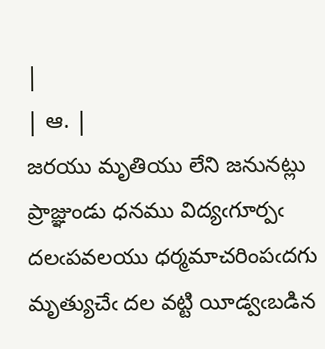|
| ఆ. |
జరయు మృతియు లేని జనునట్లు ప్రాజ్ఞుండు ధనము విద్యఁగూర్పఁ దలఁపవలయు ధర్మమాచరింపఁదగు మృత్యుచేఁ దల వట్టి యీడ్వఁబడిన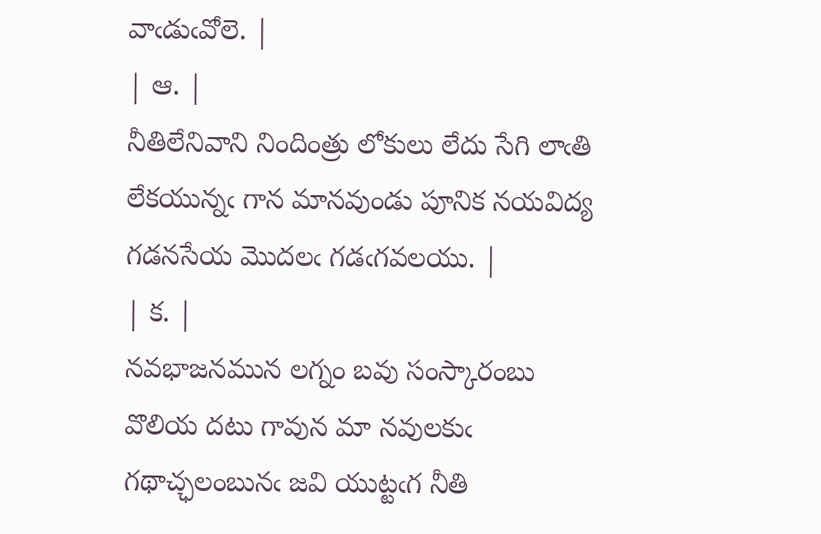వాఁడుఁవోలె. |
| ఆ. |
నీతిలేనివాని నిందింత్రు లోకులు లేదు సేగి లాఁతి లేకయున్నఁ గాన మానవుండు పూనిక నయవిద్య గడనసేయ మొదలఁ గడఁగవలయు. |
| క. |
నవభాజనమున లగ్నం బవు సంస్కారంబు వొలియ దటు గావున మా నవులకుఁ గథాచ్ఛలంబునఁ జవి యుట్టఁగ నీతి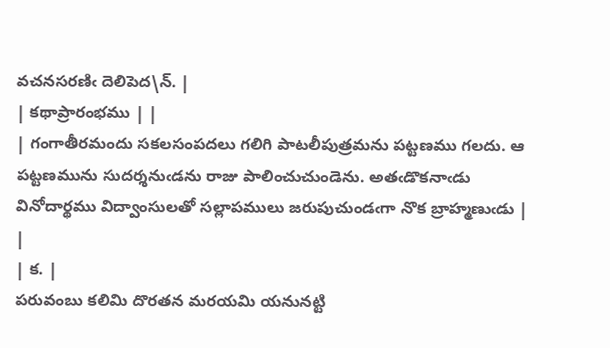వచనసరణిఁ దెలిపెద\న్. |
| కథాప్రారంభము | |
| గంగాతీరమందు సకలసంపదలు గలిగి పాటలీపుత్రమను పట్టణము గలదు. ఆ పట్టణమును సుదర్శనుఁడను రాజు పాలించుచుండెను. అతఁడొకనాఁడు వినోదార్థము విద్వాంసులతో సల్లాపములు జరుపుచుండఁగా నొక బ్రాహ్మణుఁడు | |
| క. |
పరువంబు కలిమి దొరతన మరయమి యనునట్టి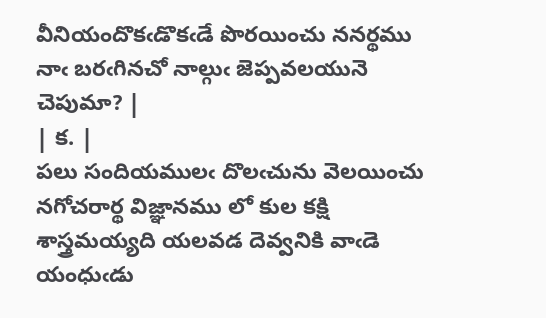వీనియందొకఁడొకఁడే పొరయించు ననర్థము నాఁ బరఁగినచో నాల్గుఁ జెప్పవలయునె చెపుమా? |
| క. |
పలు సందియములఁ దొలఁచును వెలయించు నగోచరార్థ విజ్ఞానము లో కుల కక్షి శాస్త్రమయ్యది యలవడ దెవ్వనికి వాఁడె యంధుఁడు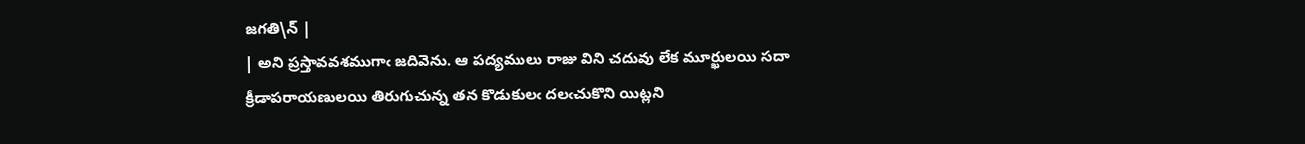జగతి\న్ |
| అని ప్రస్తావవశముగాఁ జదివెను. ఆ పద్యములు రాజు విని చదువు లేక మూర్ఖులయి సదా క్రీడాపరాయణులయి తిరుగుచున్న తన కొడుకులఁ దలఁచుకొని యిట్లని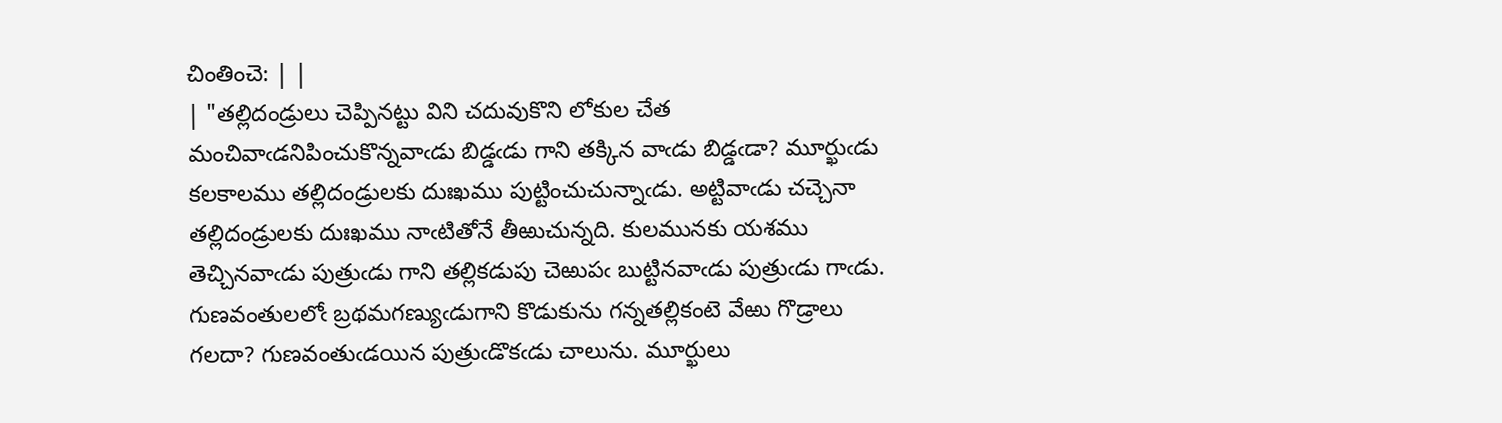చింతించె: | |
| "తల్లిదండ్రులు చెప్పినట్టు విని చదువుకొని లోకుల చేత మంచివాఁడనిపించుకొన్నవాఁడు బిడ్డఁడు గాని తక్కిన వాఁడు బిడ్డఁడా? మూర్ఖుఁడు కలకాలము తల్లిదండ్రులకు దుఃఖము పుట్టించుచున్నాఁడు. అట్టివాఁడు చచ్చెనా తల్లిదండ్రులకు దుఃఖము నాఁటితోనే తీఱుచున్నది. కులమునకు యశము తెచ్చినవాఁడు పుత్రుఁడు గాని తల్లికడుపు చెఱుపఁ బుట్టినవాఁడు పుత్రుఁడు గాఁడు. గుణవంతులలోఁ బ్రథమగణ్యుఁడుగాని కొడుకును గన్నతల్లికంటె వేఱు గొడ్రాలు గలదా? గుణవంతుఁడయిన పుత్రుఁడొకఁడు చాలును. మూర్ఖులు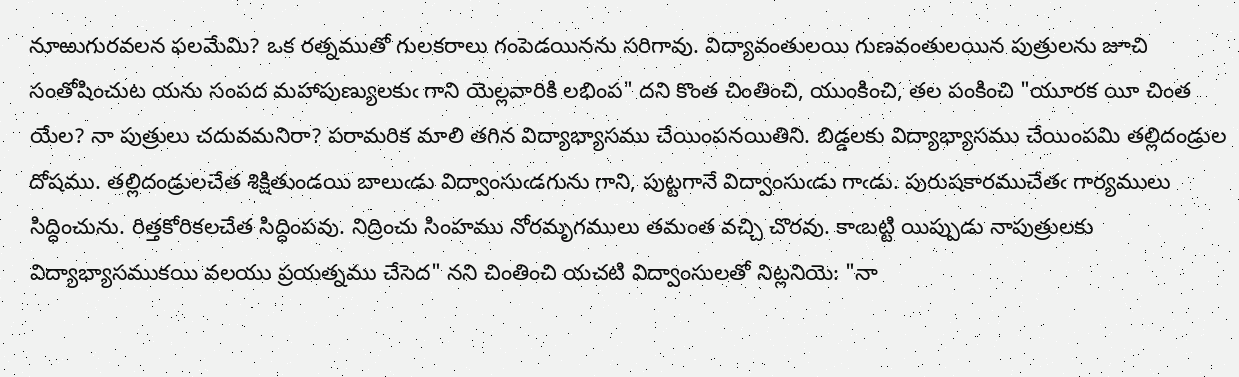నూఱుగురవలన ఫలమేమి? ఒక రత్నముతో గులకరాలు గంపెడయినను సరిగావు. విద్యావంతులయి గుణవంతులయిన పుత్రులను జూచి సంతోషించుట యను సంపద మహాపుణ్యులకుఁ గాని యెల్లవారికి లభింప" దని కొంత చింతించి, యుంకించి, తల పంకించి "యూరక యీ చింత యేల? నా పుత్రులు చదువమనిరా? పరామరిక మాలి తగిన విద్యాభ్యాసము చేయింపనయితిని. బిడ్డలకు విద్యాభ్యాసము చేయింపమి తల్లిదండ్రుల దోషము. తల్లిదండ్రులచేత శిక్షితుండయి బాలుఁడు విద్వాంసుఁడగును గాని, పుట్టగానే విద్వాంసుఁడు గాఁడు. పురుషకారముచేతఁ గార్యములు సిద్ధించును. రిత్తకోరికలచేత సిద్ధింపవు. నిద్రించు సింహము నోరమృగములు తమంత వచ్చి చొరవు. కాఁబట్టి యిప్పుడు నాపుత్రులకు విద్యాభ్యాసముకయి వలయు ప్రయత్నము చేసెద" నని చింతించి యచటి విద్వాంసులతో నిట్లనియె: "నా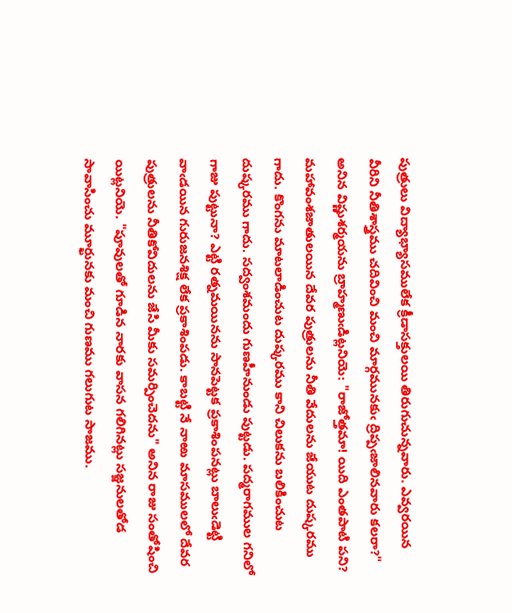పుత్రులు విద్యాభ్యాసములేక క్రీడాసక్తులయి తిరుగుచున్నవారు. ఎవ్వరయిన వీరిని నీతిశాస్త్రము చదివించి మంచి మార్గమునకుఁ ద్రిప్పఁజాలినవారు కలరా?" అనిన విష్ణుశర్మయను బ్రాహ్మణుఁడిట్లనియె: "రాజోత్తమా! యిది ఎంతపాటి పని? మహావంశజాతులయిన దేవర పుత్రులను నీతి వేదులను జేయుట దుష్కరము గాదు. కొంగను మాటలాడించుట దుష్కరము కాని చిలుకను బలికించుట దుష్కరము గాదు. సద్వంశమందు గుణహీనుండు పుట్టడు. పద్మరాగముల గనిలో గాజు పుట్టునా? ఎట్టి రత్నమయినను సానపెట్టక ప్రకాశింపనట్లు బాలుఁడెట్టి వాఁడయిన గురుజనశిక్ష లేక ప్రకాశింపడు. కాబట్టి నే నాఱు మాసములలో దేవర పుత్రులను నీతికోవిదులను జేసి మీకు సమర్పించెదను" అనిన రాజు సంతోషించి యిట్లనియె. "పూవులతో గూడిన నారకు వాసన గలిగినట్లు సజ్జనులతోడ సావాసించు మూర్ఖునకు మంచి గుణము గలుగుట సాజము.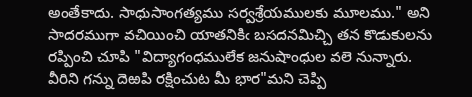అంతేకాదు. సాధుసాంగత్యము సర్వశ్రేయములకు మూలము." అని సాదరముగా వచియించి యాతనికిఁ బసదనమిచ్చి తన కొడుకులను రప్పించి చూపి "విద్యాగంధములేక జనుషాంధుల వలె నున్నారు. వీరిని గన్ను దెఱపి రక్షించుట మీ భార"మని చెప్పి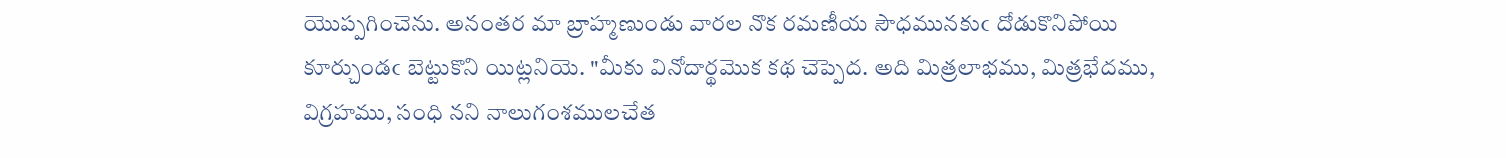యొప్పగించెను. అనంతర మా బ్రాహ్మణుండు వారల నొక రమణీయ సౌధమునకుఁ దోడుకొనిపోయి కూర్చుండఁ బెట్టుకొని యిట్లనియె. "మీకు వినోదార్థమొక కథ చెప్పెద. అది మిత్రలాభము, మిత్రభేదము, విగ్రహము, సంధి నని నాలుగంశములచేత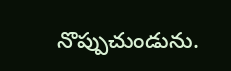నొప్పుచుండును.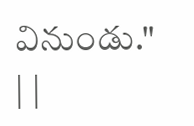వినుండు." | |